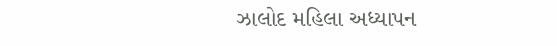ઝાલોદ મહિલા અધ્યાપન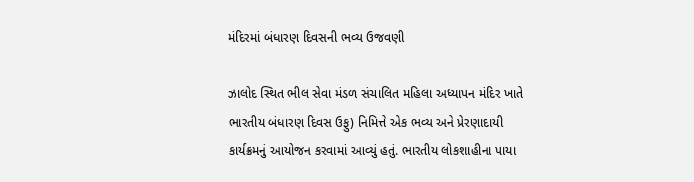મંદિરમાં બંધારણ દિવસની ભવ્ય ઉજવણી

ઝાલોદ સ્થિત ભીલ સેવા મંડળ સંચાલિત મહિલા અધ્યાપન મંદિર ખાતે ભારતીય બંધારણ દિવસ ઉફુ) નિમિત્તે એક ભવ્ય અને પ્રેરણાદાયી કાર્યક્રમનું આયોજન કરવામાં આવ્યું હતું. ભારતીય લોકશાહીના પાયા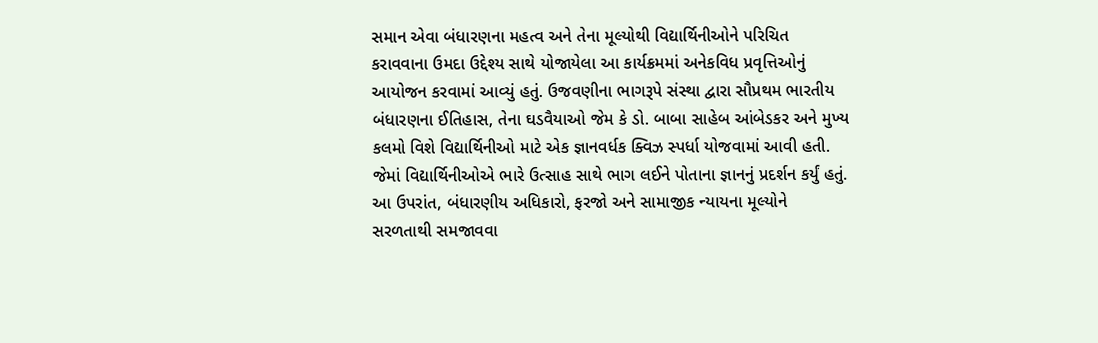સમાન એવા બંધારણના મહત્વ અને તેના મૂલ્યોથી વિદ્યાર્થિનીઓને પરિચિત કરાવવાના ઉમદા ઉદ્દેશ્ય સાથે યોજાયેલા આ કાર્યક્રમમાં અનેકવિધ પ્રવૃત્તિઓનું આયોજન કરવામાં આવ્યું હતું. ઉજવણીના ભાગરૂપે સંસ્થા દ્વારા સૌપ્રથમ ભારતીય બંધારણના ઈતિહાસ, તેના ઘડવૈયાઓ જેમ કે ડો. બાબા સાહેબ આંબેડકર અને મુખ્ય કલમો વિશે વિદ્યાર્થિનીઓ માટે એક જ્ઞાનવર્ધક ક્વિઝ સ્પર્ધા યોજવામાં આવી હતી. જેમાં વિદ્યાર્થિનીઓએ ભારે ઉત્સાહ સાથે ભાગ લઈને પોતાના જ્ઞાનનું પ્રદર્શન કર્યું હતું. આ ઉપરાંત, બંધારણીય અધિકારો, ફરજો અને સામાજીક ન્યાયના મૂલ્યોને સરળતાથી સમજાવવા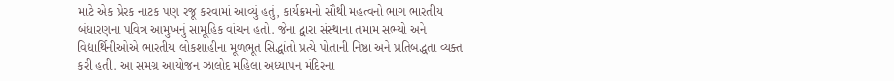માટે એક પ્રેરક નાટક પણ રજૂ કરવામાં આવ્યું હતું, કાર્યક્રમનો સૌથી મહત્વનો ભાગ ભારતીય બંધારણના પવિત્ર આમુખનું સામૂહિક વાંચન હતો. જેના દ્વારા સંસ્થાના તમામ સભ્યો અને વિદ્યાર્થિનીઓએ ભારતીય લોકશાહીના મૂળભૂત સિદ્ધાંતો પ્રત્યે પોતાની નિષ્ઠા અને પ્રતિબદ્ધતા વ્યક્ત કરી હતી. આ સમગ્ર આયોજન ઝાલોદ મહિલા અધ્યાપન મંદિરના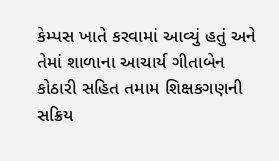કેમ્પસ ખાતે કરવામાં આવ્યું હતું અને તેમાં શાળાના આચાર્ય ગીતાબેન કોઠારી સહિત તમામ શિક્ષકગણની સક્રિય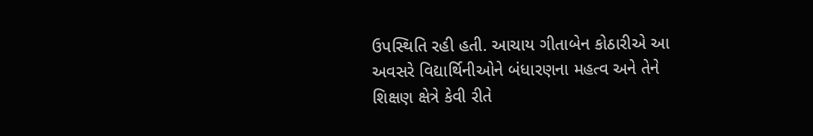ઉપસ્થિતિ રહી હતી. આચાય ગીતાબેન કોઠારીએ આ અવસરે વિદ્યાર્થિનીઓને બંધારણના મહત્વ અને તેને શિક્ષણ ક્ષેત્રે કેવી રીતે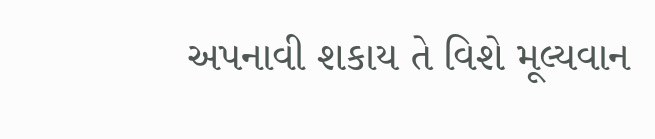અપનાવી શકાય તે વિશે મૂલ્યવાન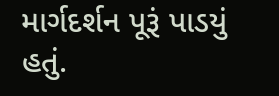માર્ગદર્શન પૂરૂં પાડયું હતું.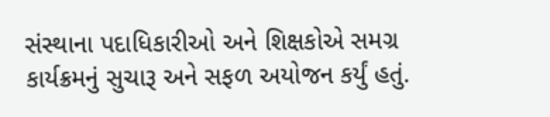સંસ્થાના પદાધિકારીઓ અને શિક્ષકોએ સમગ્ર કાર્યક્રમનું સુચારૂ અને સફળ અયોજન કર્યું હતું.